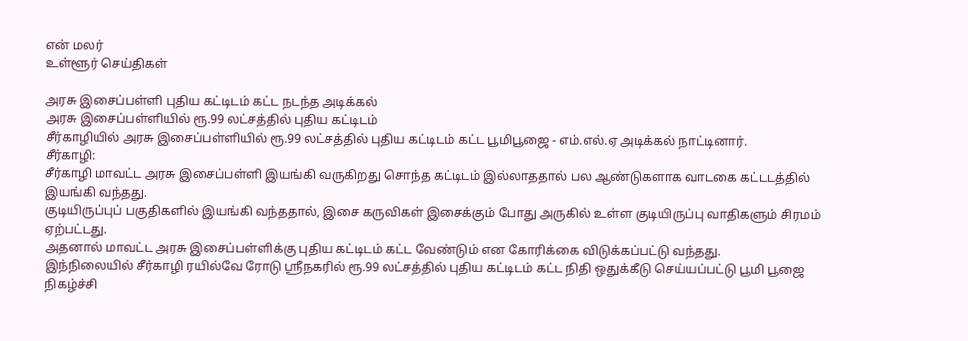என் மலர்
உள்ளூர் செய்திகள்

அரசு இசைப்பள்ளி புதிய கட்டிடம் கட்ட நடந்த அடிக்கல்
அரசு இசைப்பள்ளியில் ரூ.99 லட்சத்தில் புதிய கட்டிடம்
சீர்காழியில் அரசு இசைப்பள்ளியில் ரூ.99 லட்சத்தில் புதிய கட்டிடம் கட்ட பூமிபூஜை - எம்.எல்.ஏ அடிக்கல் நாட்டினார்.
சீர்காழி:
சீர்காழி மாவட்ட அரசு இசைப்பள்ளி இயங்கி வருகிறது சொந்த கட்டிடம் இல்லாததால் பல ஆண்டுகளாக வாடகை கட்டடத்தில் இயங்கி வந்தது.
குடியிருப்புப் பகுதிகளில் இயங்கி வந்ததால், இசை கருவிகள் இசைக்கும் போது அருகில் உள்ள குடியிருப்பு வாதிகளும் சிரமம் ஏற்பட்டது.
அதனால் மாவட்ட அரசு இசைப்பள்ளிக்கு புதிய கட்டிடம் கட்ட வேண்டும் என கோரிக்கை விடுக்கப்பட்டு வந்தது.
இந்நிலையில் சீர்காழி ரயில்வே ரோடு ஸ்ரீநகரில் ரூ.99 லட்சத்தில் புதிய கட்டிடம் கட்ட நிதி ஒதுக்கீடு செய்யப்பட்டு பூமி பூஜை நிகழ்ச்சி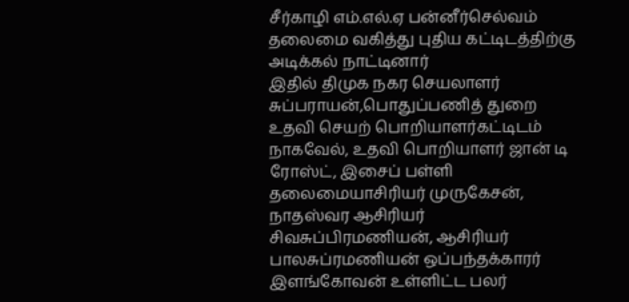சீர்காழி எம்.எல்.ஏ பன்னீர்செல்வம் தலைமை வகித்து புதிய கட்டிடத்திற்கு அடிக்கல் நாட்டினார்
இதில் திமுக நகர செயலாளர் சுப்பராயன்,பொதுப்பணித் துறை உதவி செயற் பொறியாளர்கட்டிடம் நாகவேல், உதவி பொறியாளர் ஜான் டி ரோஸ்ட், இசைப் பள்ளி தலைமையாசிரியர் முருகேசன், நாதஸ்வர ஆசிரியர் சிவசுப்பிரமணியன், ஆசிரியர் பாலசுப்ரமணியன் ஒப்பந்தக்காரர் இளங்கோவன் உள்ளிட்ட பலர்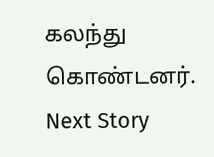கலந்து கொண்டனர்.
Next Story